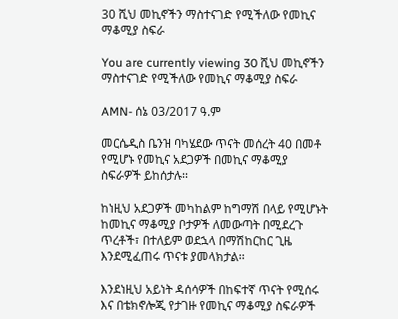30 ሺህ መኪኖችን ማስተናገድ የሚችለው የመኪና ማቆሚያ ስፍራ

You are currently viewing 30 ሺህ መኪኖችን ማስተናገድ የሚችለው የመኪና ማቆሚያ ስፍራ

AMN- ሰኔ 03/2017 ዓ.ም

መርሴዲስ ቤንዝ ባካሄደው ጥናት መሰረት 40 በመቶ የሚሆኑ የመኪና አደጋዎች በመኪና ማቆሚያ ስፍራዎች ይከሰታሉ፡፡

ከነዚህ አደጋዎች መካከልም ከግማሽ በላይ የሚሆኑት ከመኪና ማቆሚያ ቦታዎች ለመውጣት በሚደረጉ ጥረቶች፣ በተለይም ወደኋላ በማሽከርከር ጊዜ እንደሚፈጠሩ ጥናቱ ያመላክታል፡፡

እንደነዚህ አይነት ዳሰሳዎች በከፍተኛ ጥናት የሚሰሩ እና በቴክኖሎጂ የታገዙ የመኪና ማቆሚያ ስፍራዎች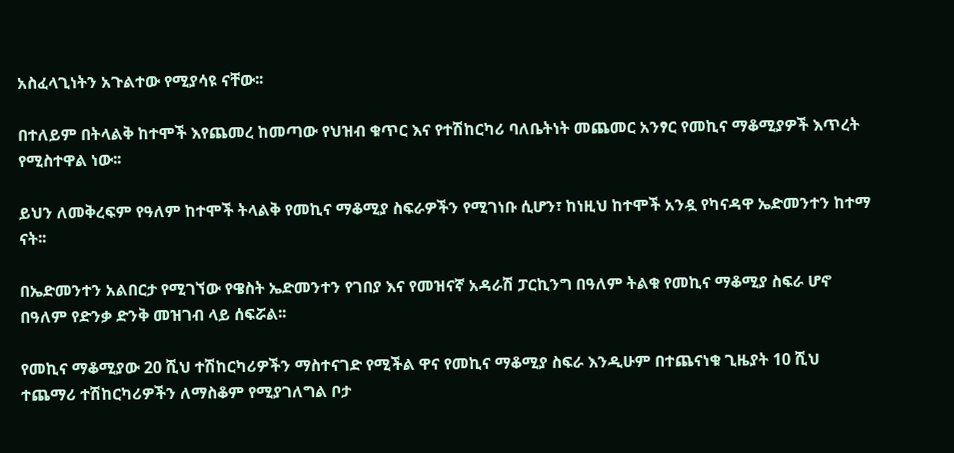አስፈላጊነትን አጉልተው የሚያሳዩ ናቸው፡፡

በተለይም በትላልቅ ከተሞች እየጨመረ ከመጣው የህዝብ ቁጥር እና የተሽከርካሪ ባለቤትነት መጨመር አንፃር የመኪና ማቆሚያዎች እጥረት የሚስተዋል ነው፡፡

ይህን ለመቅረፍም የዓለም ከተሞች ትላልቅ የመኪና ማቆሚያ ስፍራዎችን የሚገነቡ ሲሆን፣ ከነዚህ ከተሞች አንዷ የካናዳዋ ኤድመንተን ከተማ ናት፡፡

በኤድመንተን አልበርታ የሚገኘው የዌስት ኤድመንተን የገበያ እና የመዝናኛ አዳራሽ ፓርኪንግ በዓለም ትልቁ የመኪና ማቆሚያ ስፍራ ሆኖ በዓለም የድንቃ ድንቅ መዝገብ ላይ ሰፍሯል፡፡

የመኪና ማቆሚያው 20 ሺህ ተሽከርካሪዎችን ማስተናገድ የሚችል ዋና የመኪና ማቆሚያ ስፍራ እንዲሁም በተጨናነቁ ጊዜያት 10 ሺህ ተጨማሪ ተሽከርካሪዎችን ለማስቆም የሚያገለግል ቦታ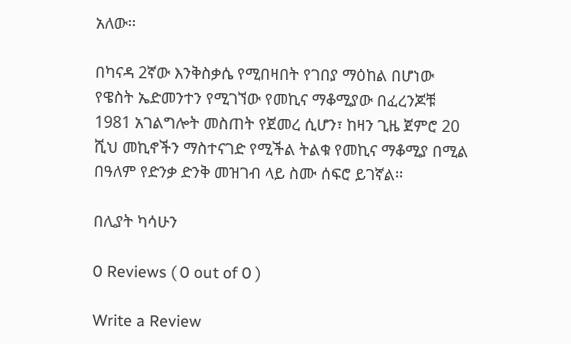አለው፡፡

በካናዳ 2ኛው እንቅስቃሴ የሚበዛበት የገበያ ማዕከል በሆነው የዌስት ኤድመንተን የሚገኘው የመኪና ማቆሚያው በፈረንጆቹ 1981 አገልግሎት መስጠት የጀመረ ሲሆን፣ ከዛን ጊዜ ጀምሮ 20 ሺህ መኪኖችን ማስተናገድ የሚችል ትልቁ የመኪና ማቆሚያ በሚል በዓለም የድንቃ ድንቅ መዝገብ ላይ ስሙ ሰፍሮ ይገኛል፡፡

በሊያት ካሳሁን

0 Reviews ( 0 out of 0 )

Write a Review